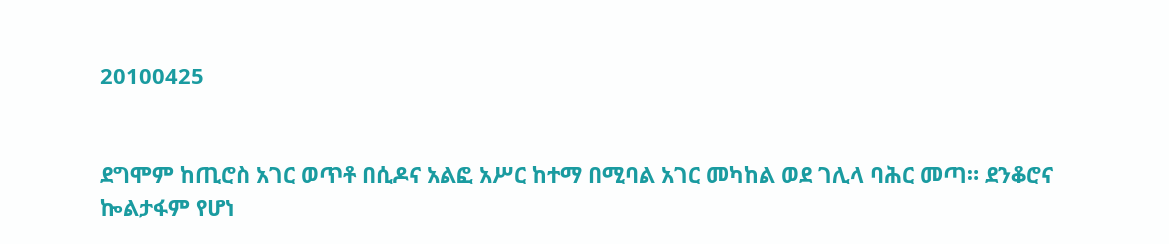20100425


ደግሞም ከጢሮስ አገር ወጥቶ በሲዶና አልፎ አሥር ከተማ በሚባል አገር መካከል ወደ ገሊላ ባሕር መጣ። ደንቆሮና ኰልታፋም የሆነ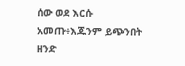ሰው ወደ እርሱ አመጡ፥እጁንም ይጭንበት ዘንድ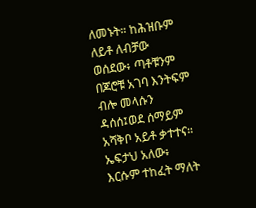ለመኑት። ከሕዝቡም ለይቶ ለብቻው ወሰደው፥ ጣቶቹንም በጆሮቹ አገባ እንትፍም ብሎ መላሱን ዳሰሰ፤ወደ ሰማይም አሻቅቦ አይቶ ቃተተና። ኤፍታህ አለው፥ እርሱም ተከፈት ማለት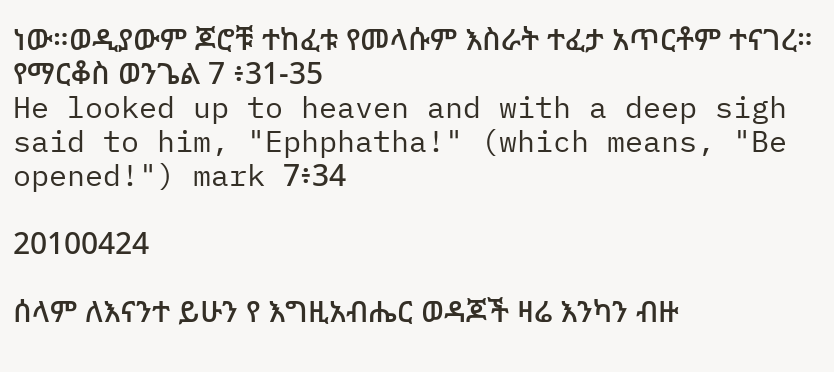ነው።ወዲያውም ጆሮቹ ተከፈቱ የመላሱም እስራት ተፈታ አጥርቶም ተናገረ። የማርቆስ ወንጌል 7 ፥31-35
He looked up to heaven and with a deep sigh said to him, "Ephphatha!" (which means, "Be opened!") mark 7፥34

20100424

ሰላም ለእናንተ ይሁን የ እግዚአብሔር ወዳጆች ዛሬ እንካን ብዙ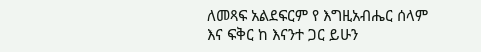ለመጻፍ አልደፍርም የ እግዚአብሔር ሰላም እና ፍቅር ከ እናንተ ጋር ይሁን